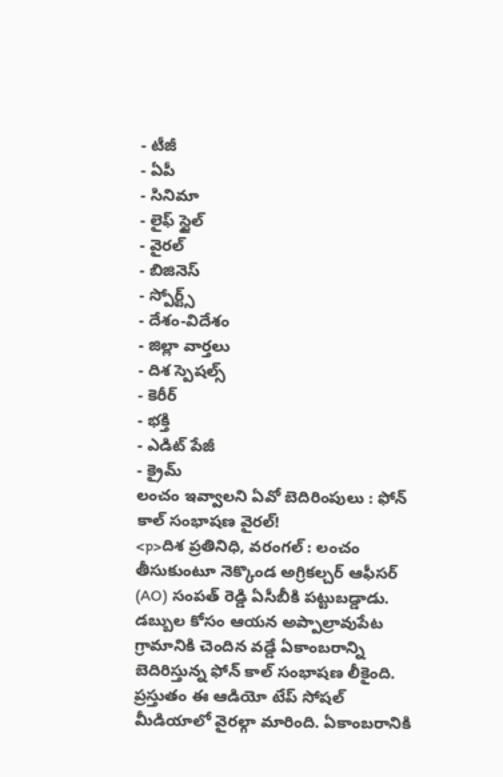- టీజీ
- ఏపీ
- సినిమా
- లైఫ్ స్టైల్
- వైరల్
- బిజినెస్
- స్పోర్ట్స్
- దేశం-విదేశం
- జిల్లా వార్తలు
- దిశ స్పెషల్స్
- కెరీర్
- భక్తి
- ఎడిట్ పేజీ
- క్రైమ్
లంచం ఇవ్వాలని ఏవో బెదిరింపులు : ఫోన్ కాల్ సంభాషణ వైరల్!
<p>దిశ ప్రతినిధి, వరంగల్ : లంచం తీసుకుంటూ నెక్కొండ అగ్రికల్చర్ ఆఫీసర్ (AO) సంపత్ రెడ్డి ఏసీబీకి పట్టుబడ్డాడు. డబ్బుల కోసం ఆయన అప్పాల్రావుపేట గ్రామానికి చెందిన వడ్డే ఏకాంబరాన్ని బెదిరిస్తున్న ఫోన్ కాల్ సంభాషణ లీకైంది. ప్రస్తుతం ఈ ఆడియో టేప్ సోషల్ మీడియాలో వైరల్గా మారింది. ఏకాంబరానికి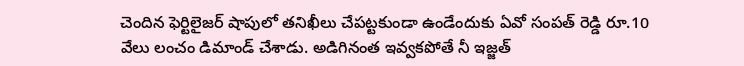చెందిన ఫెర్టిలైజర్ షాపులో తనిఖీలు చేపట్టకుండా ఉండేందుకు ఏవో సంపత్ రెడ్డి రూ.10 వేలు లంచం డిమాండ్ చేశాడు. అడిగినంత ఇవ్వకపోతే నీ ఇజ్జత్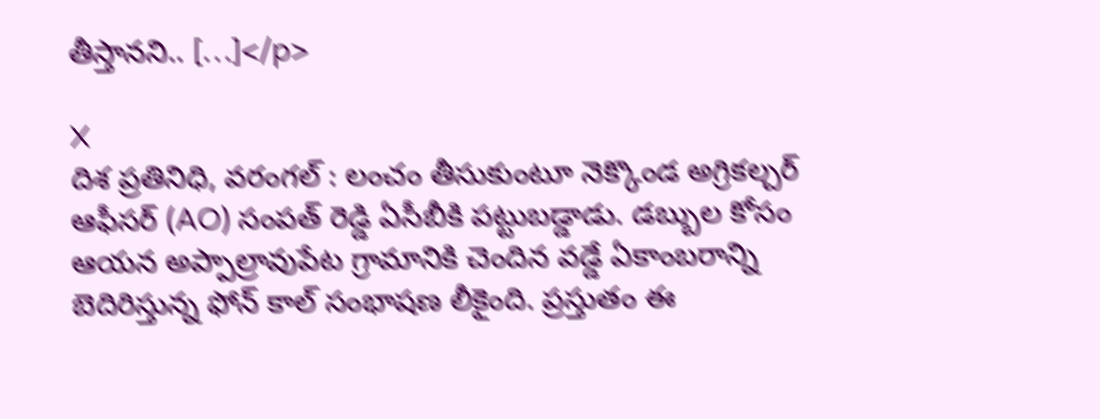తీస్తానని.. […]</p>

X
దిశ ప్రతినిధి, వరంగల్ : లంచం తీసుకుంటూ నెక్కొండ అగ్రికల్చర్ ఆఫీసర్ (AO) సంపత్ రెడ్డి ఏసీబీకి పట్టుబడ్డాడు. డబ్బుల కోసం ఆయన అప్పాల్రావుపేట గ్రామానికి చెందిన వడ్డే ఏకాంబరాన్ని బెదిరిస్తున్న ఫోన్ కాల్ సంభాషణ లీకైంది. ప్రస్తుతం ఈ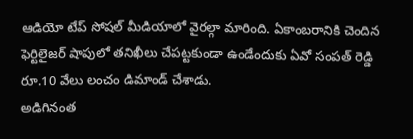ఆడియో టేప్ సోషల్ మీడియాలో వైరల్గా మారింది. ఏకాంబరానికి చెందిన ఫెర్టిలైజర్ షాపులో తనిఖీలు చేపట్టకుండా ఉండేందుకు ఏవో సంపత్ రెడ్డి రూ.10 వేలు లంచం డిమాండ్ చేశాడు.
అడిగినంత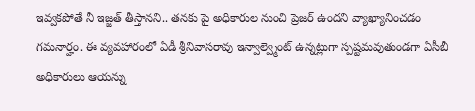ఇవ్వకపోతే నీ ఇజ్జత్ తీస్తానని.. తనకు పై అధికారుల నుంచి ప్రెజర్ ఉందని వ్యాఖ్యానించడం గమనార్హం. ఈ వ్యవహారంలో ఏడీ శ్రీనివాసరావు ఇన్వాల్వ్మెంట్ ఉన్నట్లుగా స్పష్టమవుతుండగా ఏసీబీ అధికారులు ఆయన్ను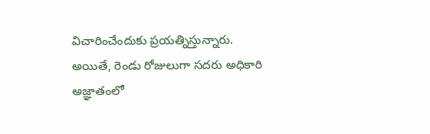విచారించేందుకు ప్రయత్నిస్తున్నారు. అయితే, రెండు రోజులుగా సదరు అధికారి అజ్ఞాతంలో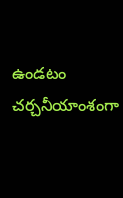ఉండటం చర్చనీయాంశంగా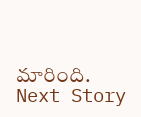మారింది.
Next Story